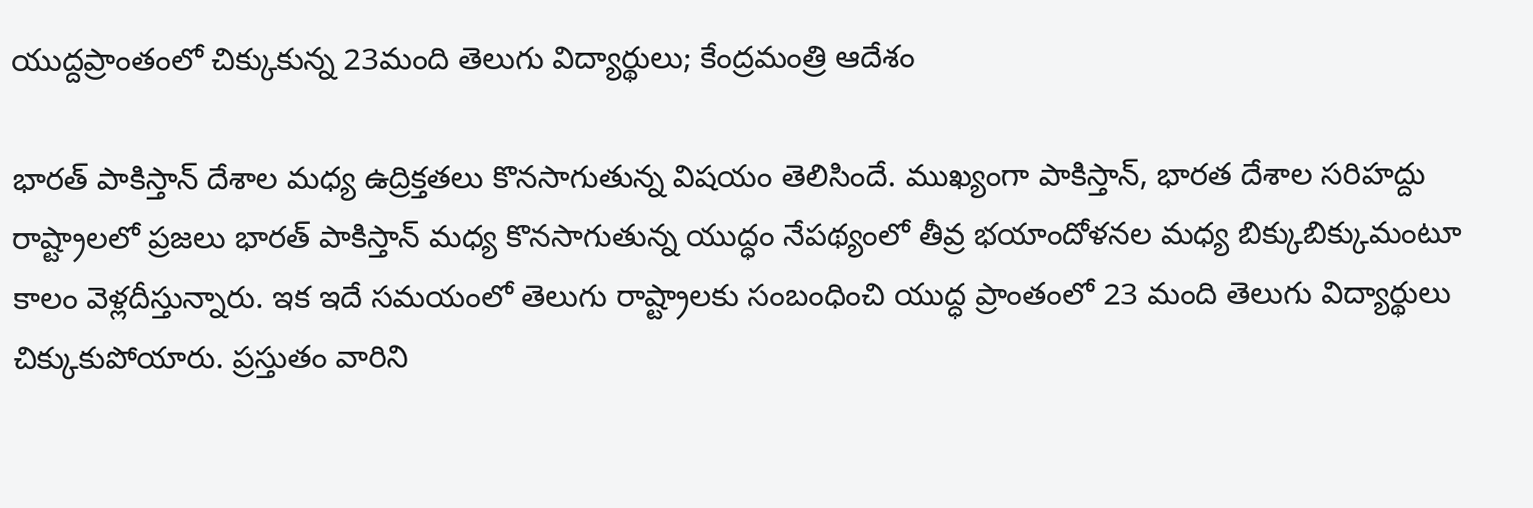యుద్దప్రాంతంలో చిక్కుకున్న 23మంది తెలుగు విద్యార్థులు; కేంద్రమంత్రి ఆదేశం

భారత్ పాకిస్తాన్ దేశాల మధ్య ఉద్రిక్తతలు కొనసాగుతున్న విషయం తెలిసిందే. ముఖ్యంగా పాకిస్తాన్, భారత దేశాల సరిహద్దు రాష్ట్రాలలో ప్రజలు భారత్ పాకిస్తాన్ మధ్య కొనసాగుతున్న యుద్ధం నేపథ్యంలో తీవ్ర భయాందోళనల మధ్య బిక్కుబిక్కుమంటూ కాలం వెళ్లదీస్తున్నారు. ఇక ఇదే సమయంలో తెలుగు రాష్ట్రాలకు సంబంధించి యుద్ధ ప్రాంతంలో 23 మంది తెలుగు విద్యార్థులు చిక్కుకుపోయారు. ప్రస్తుతం వారిని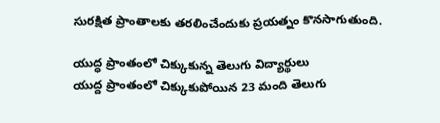సురక్షిత ప్రాంతాలకు తరలించేందుకు ప్రయత్నం కొనసాగుతుంది.

యుద్ధ ప్రాంతంలో చిక్కుకున్న తెలుగు విద్యార్థులు
యుద్ద ప్రాంతంలో చిక్కుకుపోయిన 23 మంది తెలుగు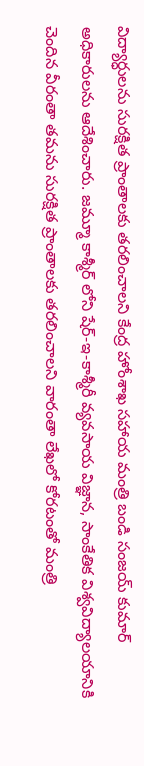విద్యార్ధులను సురక్షిత ప్రాంతాలకు తరలించాలని కేంద్ర హోంశాఖ సహాయ మంత్రి బండి సంజయ్ కుమార్ అధికారులను ఆదేశించారు. జమ్మూ కాశ్మీర్ లోని షేర్-ఇ-కాశ్మీరీ వ్యవసాయ విజ్ఞాన, సాంకేతిక విశ్వవిద్యాలయానికి చెందిన వీరంతా తమను సురక్షిత ప్రాంతాలకు తరలించాలని వారంతా లేఖలో కోరటంతో మంత్రి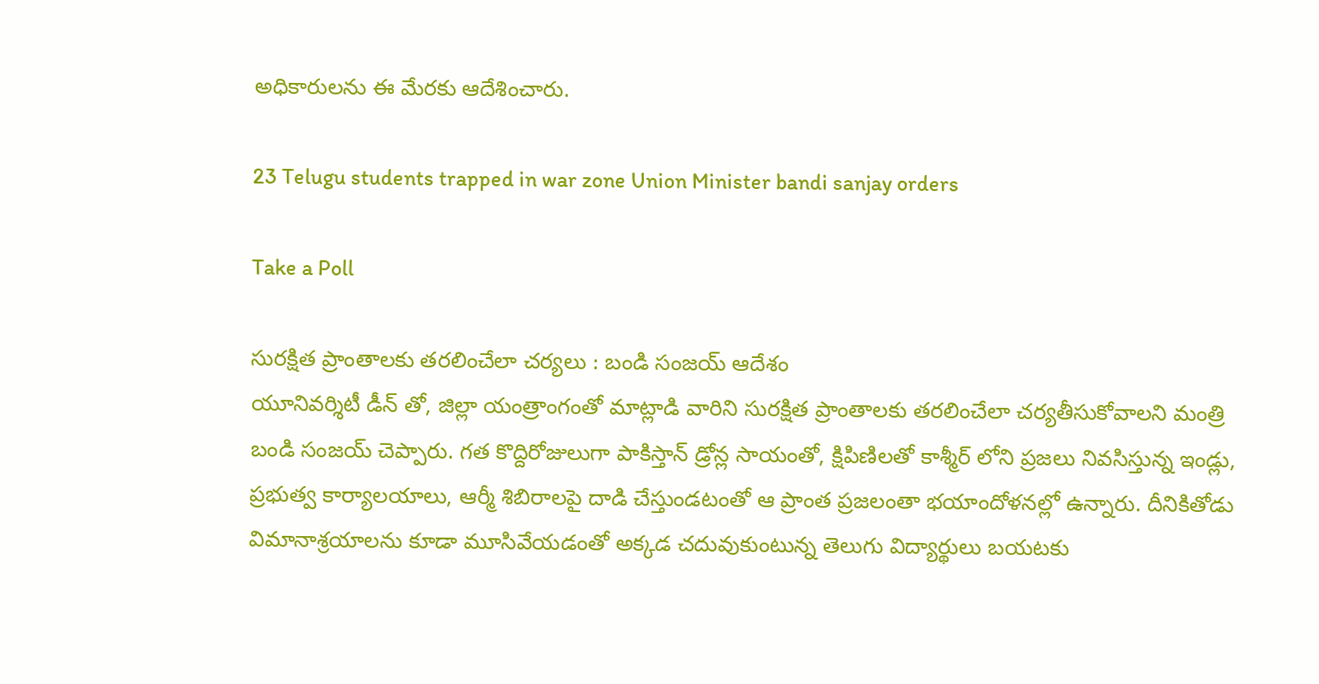అధికారులను ఈ మేరకు ఆదేశించారు.

23 Telugu students trapped in war zone Union Minister bandi sanjay orders

Take a Poll

సురక్షిత ప్రాంతాలకు తరలించేలా చర్యలు : బండి సంజయ్ ఆదేశం
యూనివర్శిటీ డీన్ తో, జిల్లా యంత్రాంగంతో మాట్లాడి వారిని సురక్షిత ప్రాంతాలకు తరలించేలా చర్యతీసుకోవాలని మంత్రి బండి సంజయ్ చెప్పారు. గత కొద్దిరోజులుగా పాకిస్తాన్ డ్రోన్ల సాయంతో, క్షిపిణిలతో కాశ్మీర్ లోని ప్రజలు నివసిస్తున్న ఇండ్లు, ప్రభుత్వ కార్యాలయాలు, ఆర్మీ శిబిరాలపై దాడి చేస్తుండటంతో ఆ ప్రాంత ప్రజలంతా భయాందోళనల్లో ఉన్నారు. దీనికితోడు విమానాశ్రయాలను కూడా మూసివేయడంతో అక్కడ చదువుకుంటున్న తెలుగు విద్యార్థులు బయటకు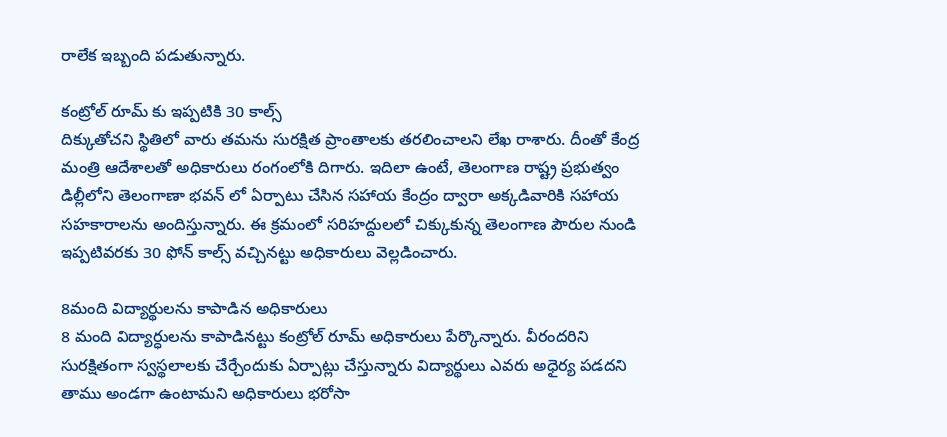రాలేక ఇబ్బంది పడుతున్నారు.

కంట్రోల్ రూమ్ కు ఇప్పటికి 30 కాల్స్
దిక్కుతోచని స్థితిలో వారు తమను సురక్షిత ప్రాంతాలకు తరలించాలని లేఖ రాశారు. దీంతో కేంద్ర మంత్రి ఆదేశాలతో అధికారులు రంగంలోకి దిగారు. ఇదిలా ఉంటే, తెలంగాణ రాష్ట్ర ప్రభుత్వం డిల్లీలోని తెలంగాణా భవన్ లో ఏర్పాటు చేసిన సహాయ కేంద్రం ద్వారా అక్కడివారికి సహాయ సహకారాలను అందిస్తున్నారు. ఈ క్రమంలో సరిహద్దులలో చిక్కుకున్న తెలంగాణ పౌరుల నుండి ఇప్పటివరకు 30 ఫోన్ కాల్స్ వచ్చినట్టు అధికారులు వెల్లడించారు.

8మంది విద్యార్థులను కాపాడిన అధికారులు
8 మంది విద్యార్ధులను కాపాడినట్టు కంట్రోల్ రూమ్ అధికారులు పేర్కొన్నారు. వీరందరిని సురక్షితంగా స్వస్థలాలకు చేర్చేందుకు ఏర్పాట్లు చేస్తున్నారు విద్యార్థులు ఎవరు అధైర్య పడదని తాము అండగా ఉంటామని అధికారులు భరోసా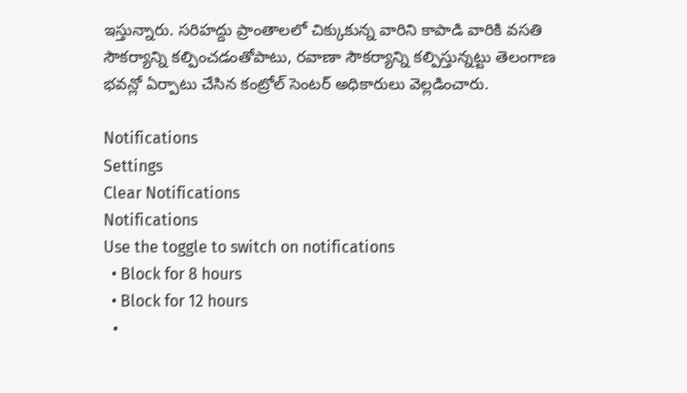ఇస్తున్నారు. సరిహద్దు ప్రాంతాలలో చిక్కుకున్న వారిని కాపాడి వారికి వసతి సౌకర్యాన్ని కల్పించడంతోపాటు, రవాణా సౌకర్యాన్ని కల్పిస్తున్నట్టు తెలంగాణ భవన్లో ఏర్పాటు చేసిన కంట్రోల్ సెంటర్ అధికారులు వెల్లడించారు.

Notifications
Settings
Clear Notifications
Notifications
Use the toggle to switch on notifications
  • Block for 8 hours
  • Block for 12 hours
  •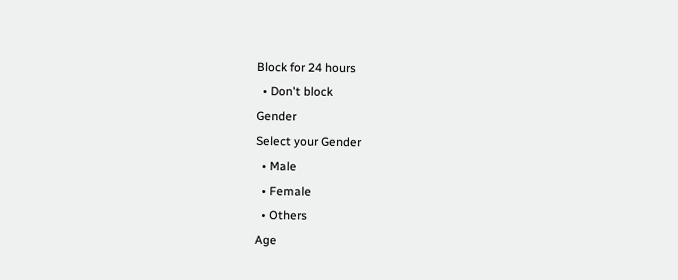Block for 24 hours
  • Don't block
Gender
Select your Gender
  • Male
  • Female
  • Others
Age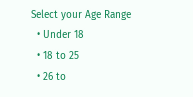Select your Age Range
  • Under 18
  • 18 to 25
  • 26 to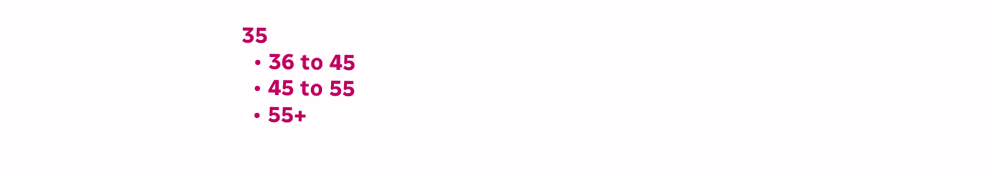35
  • 36 to 45
  • 45 to 55
  • 55+